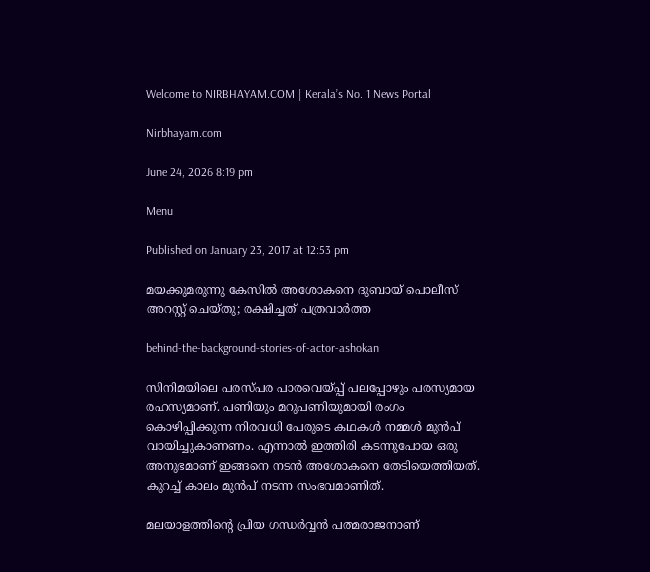Welcome to NIRBHAYAM.COM | Kerala’s No. 1 News Portal

Nirbhayam.com

June 24, 2026 8:19 pm

Menu

Published on January 23, 2017 at 12:53 pm

മയക്കുമരുന്നു കേസില്‍ അശോകനെ ദുബായ് പൊലീസ് അറസ്റ്റ് ചെയ്തു; രക്ഷിച്ചത് പത്രവാര്‍ത്ത

behind-the-background-stories-of-actor-ashokan

സിനിമയിലെ പരസ്പര പാരവെയ്പ്പ് പലപ്പോഴും പരസ്യമായ രഹസ്യമാണ്. പണിയും മറുപണിയുമായി രംഗം കൊഴിപ്പിക്കുന്ന നിരവധി പേരുടെ കഥകള്‍ നമ്മള്‍ മുന്‍പ് വായിച്ചുകാണണം. എന്നാല്‍ ഇത്തിരി കടന്നുപോയ ഒരു അനുഭമാണ് ഇങ്ങനെ നടന്‍ അശോകനെ തേടിയെത്തിയത്. കുറച്ച് കാലം മുന്‍പ് നടന്ന സംഭവമാണിത്.

മലയാളത്തിന്റെ പ്രിയ ഗന്ധര്‍വ്വന്‍ പത്മരാജനാണ്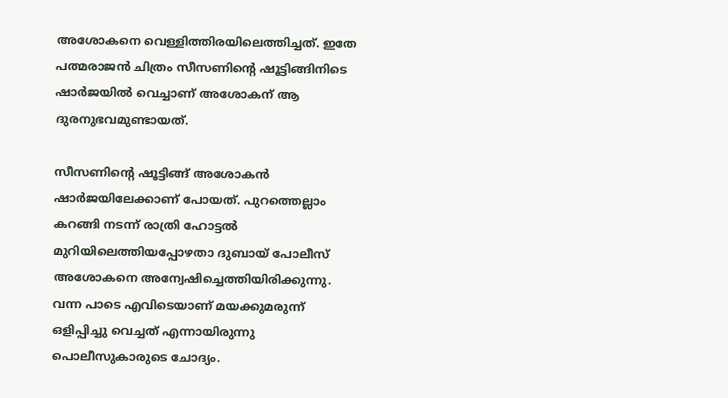അശോകനെ വെള്ളിത്തിരയിലെത്തിച്ചത്. ഇതേ പത്മരാജന്‍ ചിത്രം സീസണിന്റെ ഷൂട്ടിങ്ങിനിടെ ഷാര്‍ജയില്‍ വെച്ചാണ് അശോകന് ആ ദുരനുഭവമുണ്ടായത്.

സീസണിന്റെ ഷൂട്ടിങ്ങ് അശോകന്‍ ഷാര്‍ജയിലേക്കാണ് പോയത്. പുറത്തെല്ലാം കറങ്ങി നടന്ന് രാത്രി ഹോട്ടല്‍ മുറിയിലെത്തിയപ്പോഴതാ ദുബായ് പോലീസ് അശോകനെ അന്വേഷിച്ചെത്തിയിരിക്കുന്നു. വന്ന പാടെ എവിടെയാണ് മയക്കുമരുന്ന് ഒളിപ്പിച്ചു വെച്ചത് എന്നായിരുന്നു പൊലീസുകാരുടെ ചോദ്യം.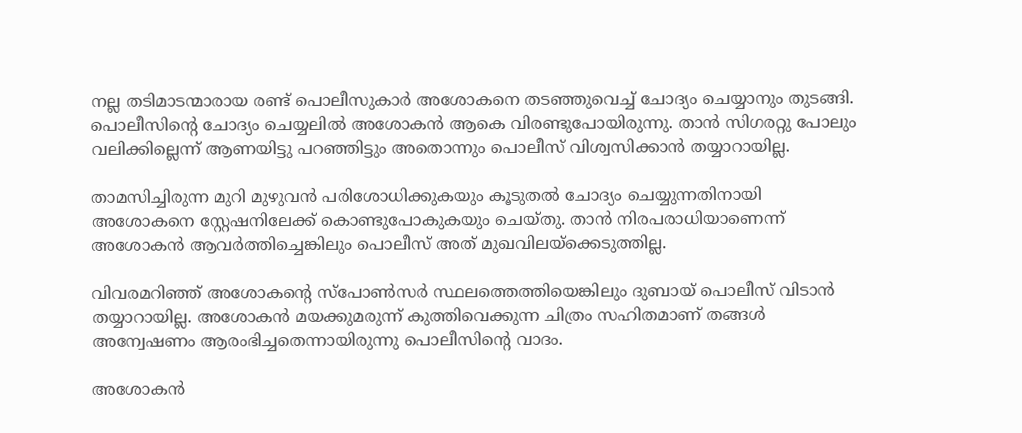നല്ല തടിമാടന്മാരായ രണ്ട് പൊലീസുകാര്‍ അശോകനെ തടഞ്ഞുവെച്ച് ചോദ്യം ചെയ്യാനും തുടങ്ങി. പൊലീസിന്റെ ചോദ്യം ചെയ്യലില്‍ അശോകന്‍ ആകെ വിരണ്ടുപോയിരുന്നു. താന്‍ സിഗരറ്റു പോലും വലിക്കില്ലെന്ന് ആണയിട്ടു പറഞ്ഞിട്ടും അതൊന്നും പൊലീസ് വിശ്വസിക്കാന്‍ തയ്യാറായില്ല.

താമസിച്ചിരുന്ന മുറി മുഴുവന്‍ പരിശോധിക്കുകയും കൂടുതല്‍ ചോദ്യം ചെയ്യുന്നതിനായി അശോകനെ സ്റ്റേഷനിലേക്ക് കൊണ്ടുപോകുകയും ചെയ്തു. താന്‍ നിരപരാധിയാണെന്ന് അശോകന്‍ ആവര്‍ത്തിച്ചെങ്കിലും പൊലീസ് അത് മുഖവിലയ്ക്കെടുത്തില്ല.

വിവരമറിഞ്ഞ് അശോകന്റെ സ്പോണ്‍സര്‍ സ്ഥലത്തെത്തിയെങ്കിലും ദുബായ് പൊലീസ് വിടാന്‍ തയ്യാറായില്ല. അശോകന്‍ മയക്കുമരുന്ന് കുത്തിവെക്കുന്ന ചിത്രം സഹിതമാണ് തങ്ങള്‍ അന്വേഷണം ആരംഭിച്ചതെന്നായിരുന്നു പൊലീസിന്റെ വാദം.

അശോകന്‍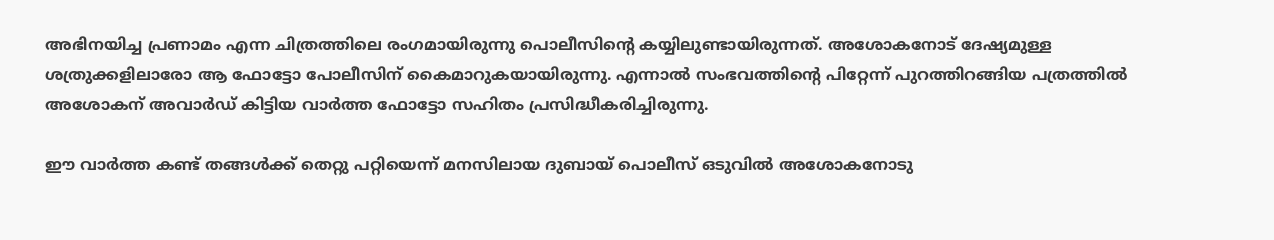അഭിനയിച്ച പ്രണാമം എന്ന ചിത്രത്തിലെ രംഗമായിരുന്നു പൊലീസിന്റെ കയ്യിലുണ്ടായിരുന്നത്. അശോകനോട് ദേഷ്യമുള്ള ശത്രുക്കളിലാരോ ആ ഫോട്ടോ പോലീസിന് കൈമാറുകയായിരുന്നു. എന്നാല്‍ സംഭവത്തിന്റെ പിറ്റേന്ന് പുറത്തിറങ്ങിയ പത്രത്തില്‍ അശോകന് അവാര്‍ഡ് കിട്ടിയ വാര്‍ത്ത ഫോട്ടോ സഹിതം പ്രസിദ്ധീകരിച്ചിരുന്നു.

ഈ വാര്‍ത്ത കണ്ട് തങ്ങള്‍ക്ക് തെറ്റു പറ്റിയെന്ന് മനസിലായ ദുബായ് പൊലീസ് ഒടുവില്‍ അശോകനോടു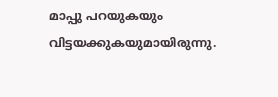മാപ്പു പറയുകയും വിട്ടയക്കുകയുമായിരുന്നു.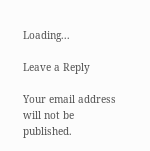Loading...

Leave a Reply

Your email address will not be published.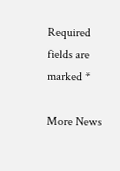Required fields are marked *

More News